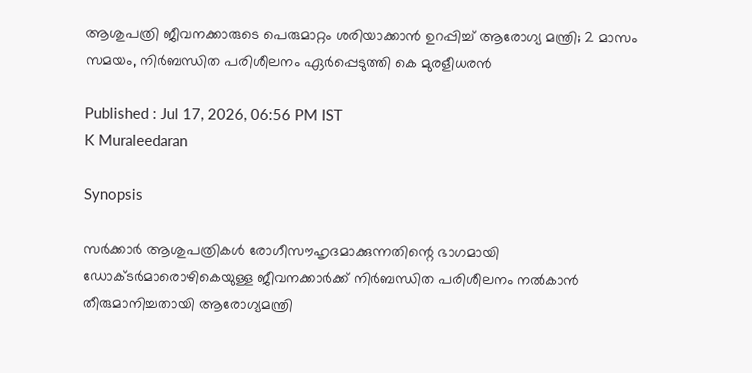ആശുപത്രി ജീവനക്കാരുടെ പെരുമാറ്റം ശരിയാക്കാൻ ഉറപ്പിച്ച് ആരോഗ്യ മന്ത്രി; 2 മാസം സമയം, നിർബന്ധിത പരിശീലനം ഏർപ്പെടുത്തി കെ മുരളീധരൻ

Published : Jul 17, 2026, 06:56 PM IST
K Muraleedaran

Synopsis

സർക്കാർ ആശുപത്രികൾ രോഗീസൗഹൃദമാക്കുന്നതിന്റെ ഭാഗമായി ഡോക്ടർമാരൊഴികെയുള്ള ജീവനക്കാർക്ക് നിർബന്ധിത പരിശീലനം നൽകാൻ തീരുമാനിച്ചതായി ആരോഗ്യമന്ത്രി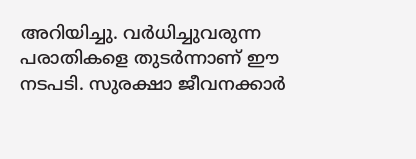അറിയിച്ചു. വർധിച്ചുവരുന്ന പരാതികളെ തുടർന്നാണ് ഈ നടപടി. സുരക്ഷാ ജീവനക്കാർ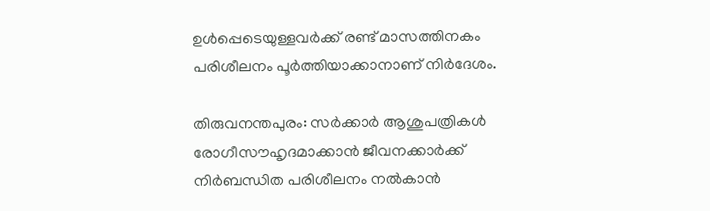ഉൾപ്പെടെയുള്ളവർക്ക് രണ്ട് മാസത്തിനകം പരിശീലനം പൂർത്തിയാക്കാനാണ് നിർദേശം.

തിരുവനന്തപുരം: സർക്കാർ ആശുപത്രികൾ രോഗീസൗഹൃദമാക്കാൻ ജീവനക്കാർക്ക് നിർബന്ധിത പരിശീലനം നൽകാൻ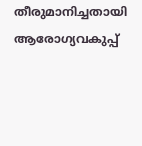തീരുമാനിച്ചതായി ആരോഗ്യവകുപ്പ്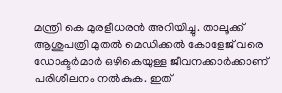മന്ത്രി കെ മുരളീധരൻ അറിയിച്ചു. താലൂക്ക് ആശുപത്രി മുതൽ മെഡിക്കൽ കോളേജ് വരെ ഡോക്ടർമാർ ഒഴികെയുള്ള ജീവനക്കാർക്കാണ് പരിശീലനം നൽകുക. ഇത്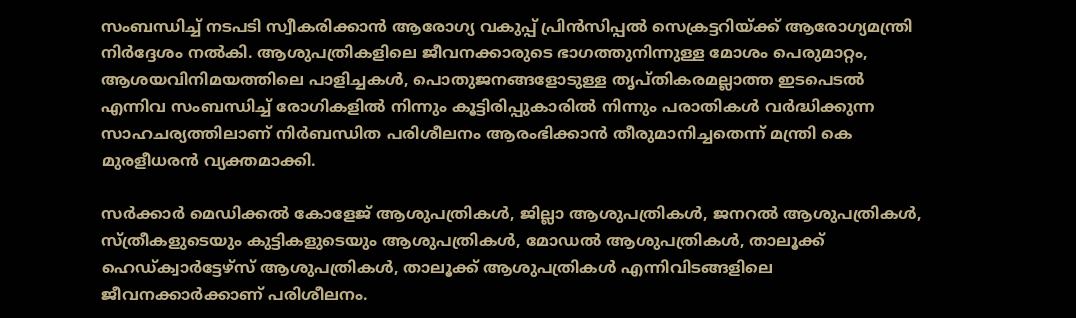സംബന്ധിച്ച് നടപടി സ്വീകരിക്കാൻ ആരോഗ്യ വകുപ്പ് പ്രിൻസിപ്പൽ സെക്രട്ടറിയ്ക്ക് ആരോഗ്യമന്ത്രി നിർദ്ദേശം നൽകി. ആശുപത്രികളിലെ ജീവനക്കാരുടെ ഭാഗത്തുനിന്നുള്ള മോശം പെരുമാറ്റം, ആശയവിനിമയത്തിലെ പാളിച്ചകൾ, പൊതുജനങ്ങളോടുള്ള തൃപ്തികരമല്ലാത്ത ഇടപെടൽ എന്നിവ സംബന്ധിച്ച് രോഗികളിൽ നിന്നും കൂട്ടിരിപ്പുകാരിൽ നിന്നും പരാതികൾ വർദ്ധിക്കുന്ന സാഹചര്യത്തിലാണ് നിർബന്ധിത പരിശീലനം ആരംഭിക്കാൻ തീരുമാനിച്ചതെന്ന് മന്ത്രി കെ മുരളീധരൻ വ്യക്തമാക്കി.

സർക്കാർ മെഡിക്കൽ കോളേജ് ആശുപത്രികൾ, ജില്ലാ ആശുപത്രികൾ, ജനറൽ ആശുപത്രികൾ, സ്ത്രീകളുടെയും കുട്ടികളുടെയും ആശുപത്രികൾ, മോഡൽ ആശുപത്രികൾ, താലൂക്ക് ഹെഡ്ക്വാർട്ടേഴ്സ് ആശുപത്രികൾ, താലൂക്ക് ആശുപത്രികൾ എന്നിവിടങ്ങളിലെ ജീവനക്കാർക്കാണ് പരിശീലനം.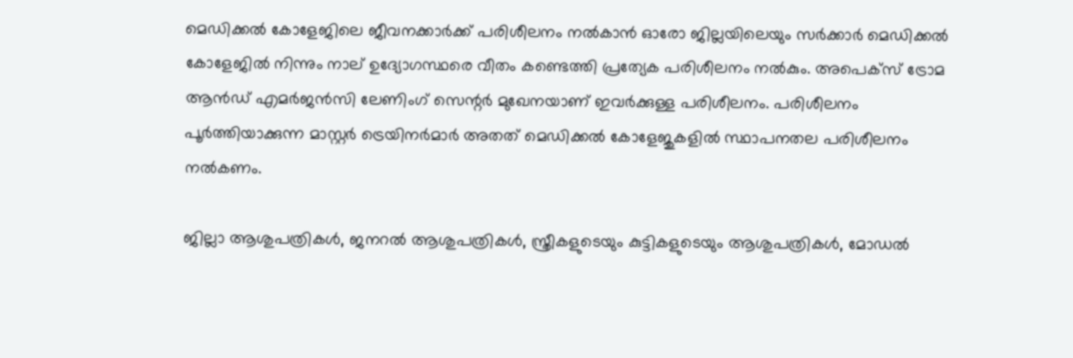മെഡിക്കൽ കോളേജിലെ ജീവനക്കാർക്ക് പരിശീലനം നൽകാൻ ഓരോ ജില്ലയിലെയും സർക്കാർ മെഡിക്കൽ കോളേജിൽ നിന്നും നാല് ഉദ്യോഗസ്ഥരെ വീതം കണ്ടെത്തി പ്രത്യേക പരിശീലനം നൽകും. അപെക്സ് ട്രോമ ആൻഡ് എമർജൻസി ലേണിംഗ് സെന്റർ മുഖേനയാണ് ഇവർക്കുള്ള പരിശീലനം. പരിശീലനം പൂർത്തിയാക്കുന്ന മാസ്റ്റർ ട്രെയിനർമാർ അതത് മെഡിക്കൽ കോളേജുകളിൽ സ്ഥാപനതല പരിശീലനം നൽകണം.

ജില്ലാ ആശുപത്രികൾ, ജനറൽ ആശുപത്രികൾ, സ്ത്രീകളുടെയും കുട്ടികളുടെയും ആശുപത്രികൾ, മോഡൽ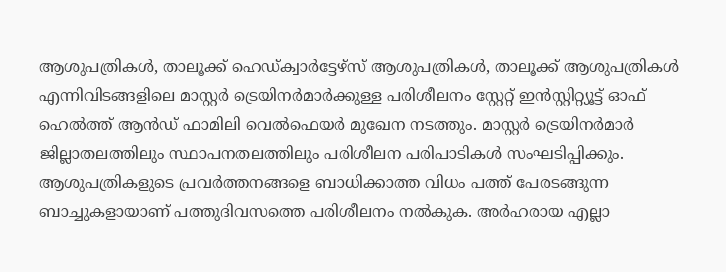ആശുപത്രികൾ, താലൂക്ക് ഹെഡ്ക്വാർട്ടേഴ്സ് ആശുപത്രികൾ, താലൂക്ക് ആശുപത്രികൾ എന്നിവിടങ്ങളിലെ മാസ്റ്റർ ട്രെയിനർമാർക്കുള്ള പരിശീലനം സ്റ്റേറ്റ് ഇൻസ്റ്റിറ്റ്യൂട്ട് ഓഫ് ഹെൽത്ത് ആൻഡ് ഫാമിലി വെൽഫെയർ മുഖേന നടത്തും. മാസ്റ്റർ ട്രെയിനർമാർ ജില്ലാതലത്തിലും സ്ഥാപനതലത്തിലും പരിശീലന പരിപാടികൾ സംഘടിപ്പിക്കും. ആശുപത്രികളുടെ പ്രവർത്തനങ്ങളെ ബാധിക്കാത്ത വിധം പത്ത് പേരടങ്ങുന്ന ബാച്ചുകളായാണ് പത്തുദിവസത്തെ പരിശീലനം നൽകുക. അർഹരായ എല്ലാ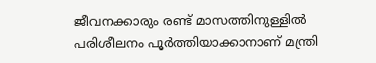ജീവനക്കാരും രണ്ട് മാസത്തിനുള്ളിൽ പരിശീലനം പൂർത്തിയാക്കാനാണ് മന്ത്രി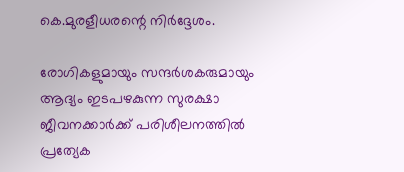കെ.മുരളീധരന്റെ നിർദ്ദേശം.

രോഗികളുമായും സന്ദർശകരുമായും ആദ്യം ഇടപഴകുന്ന സുരക്ഷാ ജീവനക്കാർക്ക് പരിശീലനത്തിൽ പ്രത്യേക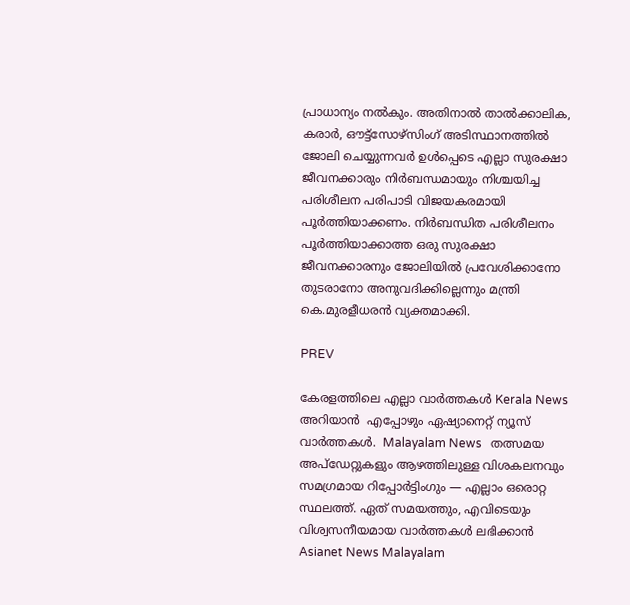പ്രാധാന്യം നൽകും. അതിനാൽ താൽക്കാലിക, കരാർ, ഔട്ട്‌സോഴ്‌സിംഗ് അടിസ്ഥാനത്തിൽ ജോലി ചെയ്യുന്നവർ ഉൾപ്പെടെ എല്ലാ സുരക്ഷാ ജീവനക്കാരും നിർബന്ധമായും നിശ്ചയിച്ച പരിശീലന പരിപാടി വിജയകരമായി പൂർത്തിയാക്കണം. നിർബന്ധിത പരിശീലനം പൂർത്തിയാക്കാത്ത ഒരു സുരക്ഷാ ജീവനക്കാരനും ജോലിയിൽ പ്രവേശിക്കാനോ തുടരാനോ അനുവദിക്കില്ലെന്നും മന്ത്രി കെ.മുരളീധരൻ വ്യക്തമാക്കി.

PREV

കേരളത്തിലെ എല്ലാ വാർത്തകൾ Kerala News അറിയാൻ  എപ്പോഴും ഏഷ്യാനെറ്റ് ന്യൂസ് വാർത്തകൾ.  Malayalam News   തത്സമയ അപ്‌ഡേറ്റുകളും ആഴത്തിലുള്ള വിശകലനവും സമഗ്രമായ റിപ്പോർട്ടിംഗും — എല്ലാം ഒരൊറ്റ സ്ഥലത്ത്. ഏത് സമയത്തും, എവിടെയും വിശ്വസനീയമായ വാർത്തകൾ ലഭിക്കാൻ Asianet News Malayalam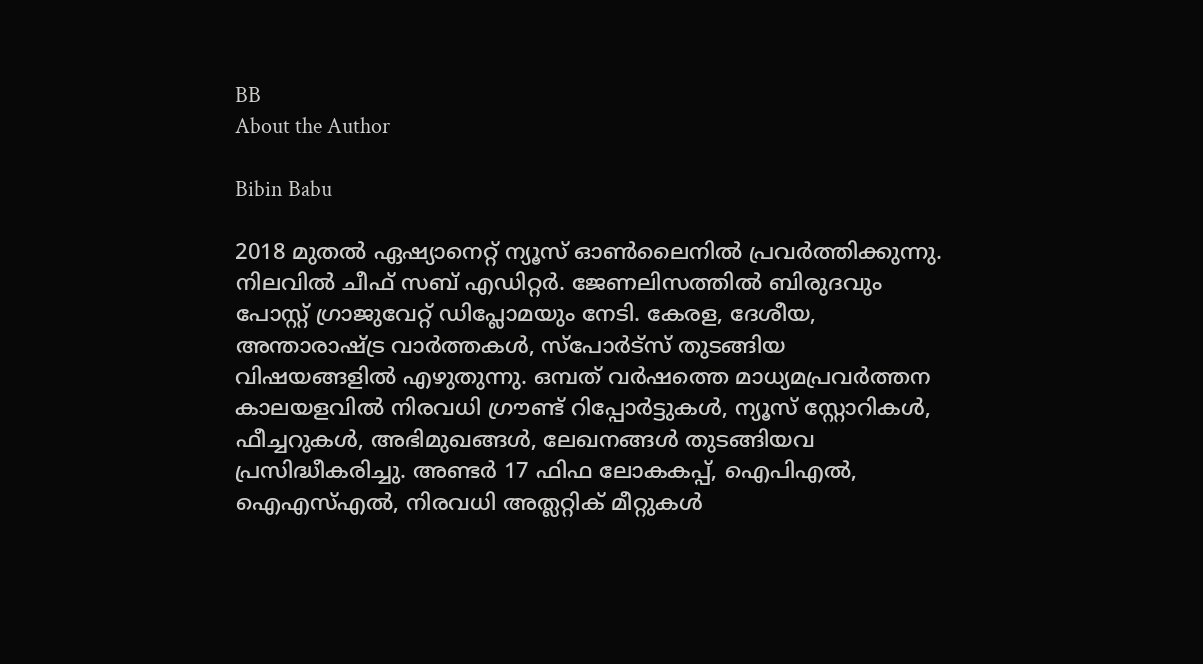BB
About the Author

Bibin Babu

2018 മുതല്‍ ഏഷ്യാനെറ്റ് ന്യൂസ് ഓണ്‍ലൈനില്‍ പ്രവര്‍ത്തിക്കുന്നു. നിലവില്‍ ചീഫ് സബ് എഡിറ്റർ. ജേണലിസത്തില്‍ ബിരുദവും പോസ്റ്റ് ഗ്രാജുവേറ്റ് ഡിപ്ലോമയും നേടി. കേരള, ദേശീയ, അന്താരാഷ്ട്ര വാര്‍ത്തകള്‍, സ്പോര്‍ട്സ് തുടങ്ങിയ വിഷയങ്ങളില്‍ എഴുതുന്നു. ഒമ്പത് വര്‍ഷത്തെ മാധ്യമപ്രവര്‍ത്തന കാലയളവില്‍ നിരവധി ഗ്രൗണ്ട് റിപ്പോര്‍ട്ടുകള്‍, ന്യൂസ് സ്റ്റോറികള്‍, ഫീച്ചറുകള്‍, അഭിമുഖങ്ങള്‍, ലേഖനങ്ങള്‍ തുടങ്ങിയവ പ്രസിദ്ധീകരിച്ചു. അണ്ടര്‍ 17 ഫിഫ ലോകകപ്പ്, ഐപിഎൽ, ഐഎസ്എൽ, നിരവധി അത്ലറ്റിക് മീറ്റുകൾ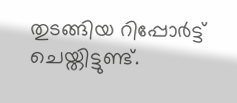തുടങ്ങിയ റിപ്പോര്‍ട്ട് ചെയ്തിട്ടുണ്ട്.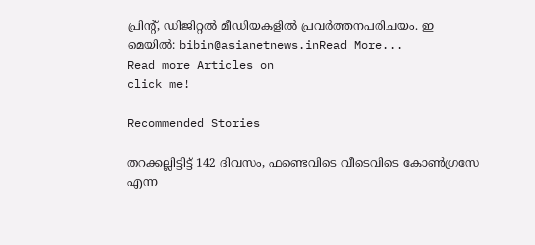പ്രിന്‍റ്, ഡിജിറ്റല്‍ മീഡിയകളില്‍ പ്രവര്‍ത്തനപരിചയം. ഇ മെയില്‍: bibin@asianetnews.inRead More...
Read more Articles on
click me!

Recommended Stories

തറക്കല്ലിട്ടിട്ട് 142 ദിവസം, ഫണ്ടെവിടെ വീടെവിടെ കോൺഗ്രസേ എന്ന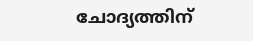ചോദ്യത്തിന്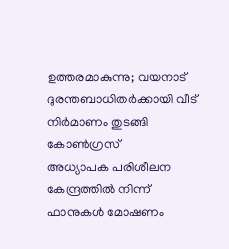ഉത്തരമാകുന്നു; വയനാട് ദുരന്തബാധിതർക്കായി വീട് നിർമാണം തുടങ്ങി കോൺഗ്രസ്
അധ്യാപക പരിശീലന കേന്ദ്രത്തില്‍ നിന്ന് ഫാനുകള്‍ മോഷണം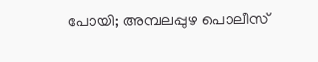പോയി; അമ്പലപ്പുഴ പൊലീസ്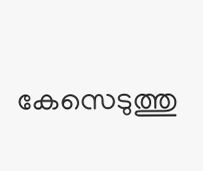കേസെടുത്തു